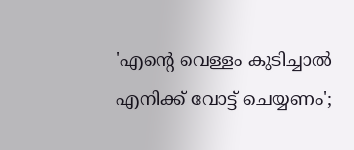'എന്റെ വെള്ളം കുടിച്ചാല്‍ എനിക്ക് വോട്ട് ചെയ്യണം';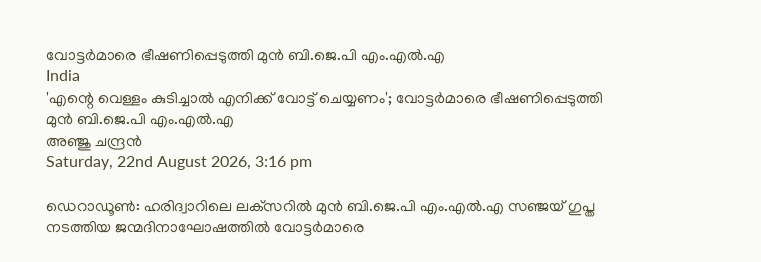വോട്ടര്‍മാരെ ഭീഷണിപ്പെടുത്തി മുന്‍ ബി.ജെ.പി എം.എല്‍.എ
India
'എന്റെ വെള്ളം കുടിച്ചാല്‍ എനിക്ക് വോട്ട് ചെയ്യണം'; വോട്ടര്‍മാരെ ഭീഷണിപ്പെടുത്തി മുന്‍ ബി.ജെ.പി എം.എല്‍.എ
അഞ്ജു ചന്ദ്രന്‍
Saturday, 22nd August 2026, 3:16 pm

ഡെറാഡൂണ്‍: ഹരിദ്വാറിലെ ലക്‌സറില്‍ മുന്‍ ബി.ജെ.പി എം.എല്‍.എ സഞ്ജയ് ഗുപ്ത നടത്തിയ ജന്മദിനാഘോഷത്തില്‍ വോട്ടര്‍മാരെ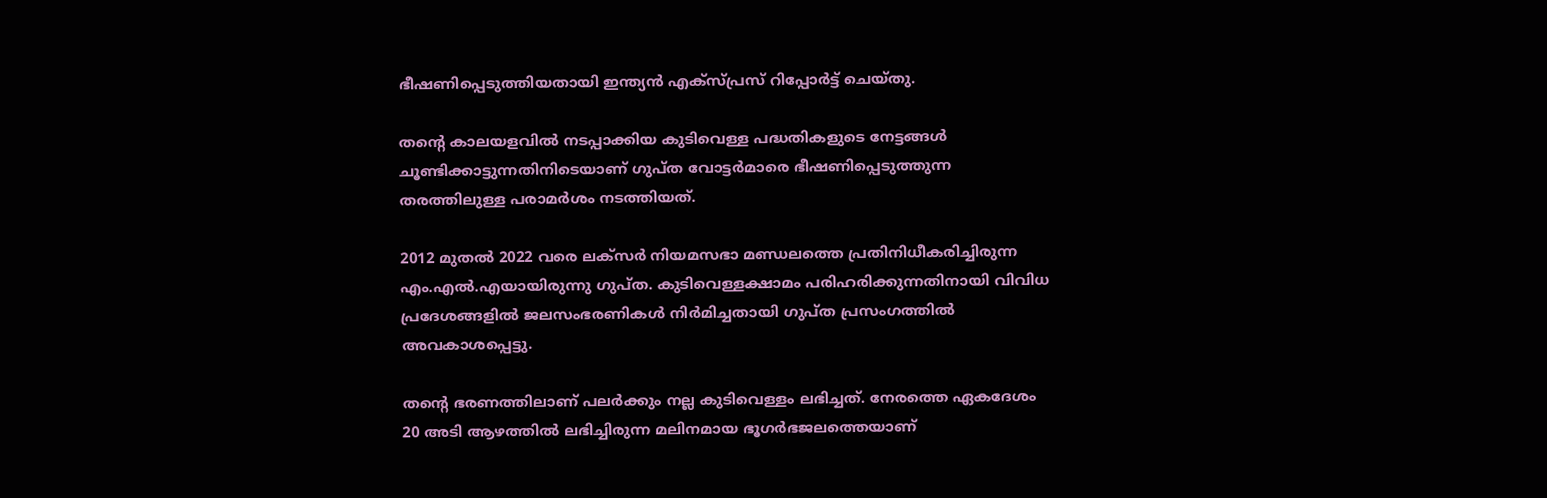ഭീഷണിപ്പെടുത്തിയതായി ഇന്ത്യന്‍ എക്‌സ്പ്രസ് റിപ്പോര്‍ട്ട് ചെയ്തു.

തന്റെ കാലയളവില്‍ നടപ്പാക്കിയ കുടിവെള്ള പദ്ധതികളുടെ നേട്ടങ്ങള്‍ ചൂണ്ടിക്കാട്ടുന്നതിനിടെയാണ് ഗുപ്ത വോട്ടര്‍മാരെ ഭീഷണിപ്പെടുത്തുന്ന തരത്തിലുള്ള പരാമര്‍ശം നടത്തിയത്.

2012 മുതല്‍ 2022 വരെ ലക്‌സര്‍ നിയമസഭാ മണ്ഡലത്തെ പ്രതിനിധീകരിച്ചിരുന്ന എം.എല്‍.എയായിരുന്നു ഗുപ്ത. കുടിവെള്ളക്ഷാമം പരിഹരിക്കുന്നതിനായി വിവിധ പ്രദേശങ്ങളില്‍ ജലസംഭരണികള്‍ നിര്‍മിച്ചതായി ഗുപ്ത പ്രസംഗത്തില്‍ അവകാശപ്പെട്ടു.

തന്റെ ഭരണത്തിലാണ് പലര്‍ക്കും നല്ല കുടിവെള്ളം ലഭിച്ചത്. നേരത്തെ ഏകദേശം 20 അടി ആഴത്തില്‍ ലഭിച്ചിരുന്ന മലിനമായ ഭൂഗര്‍ഭജലത്തെയാണ്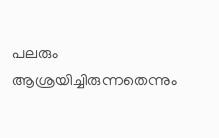പലരും ആശ്രയിച്ചിരുന്നതെന്നും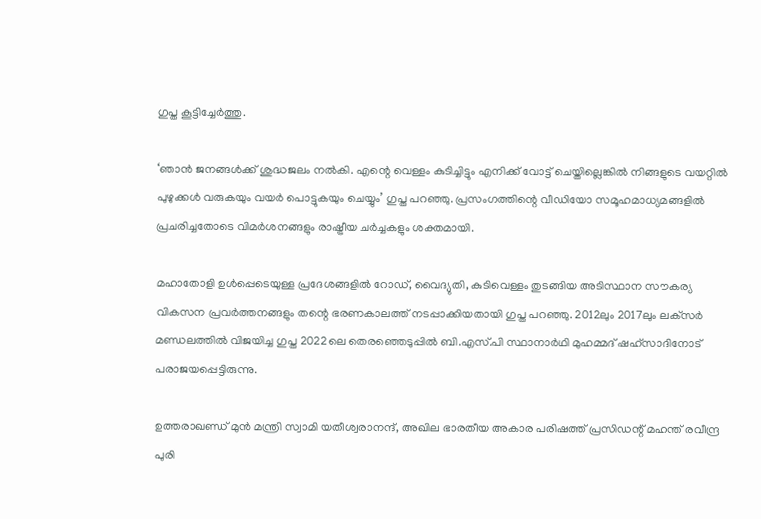ഗുപ്ത കൂട്ടിച്ചേര്‍ത്തു.

‘ഞാന്‍ ജനങ്ങള്‍ക്ക് ശുദ്ധജലം നല്‍കി. എന്റെ വെള്ളം കുടിച്ചിട്ടും എനിക്ക് വോട്ട് ചെയ്തില്ലെങ്കില്‍ നിങ്ങളുടെ വയറ്റില്‍ പുഴുക്കള്‍ വരുകയും വയര്‍ പൊട്ടുകയും ചെയ്യും’ ഗുപ്ത പറഞ്ഞു. പ്രസംഗത്തിന്റെ വീഡിയോ സമൂഹമാധ്യമങ്ങളില്‍ പ്രചരിച്ചതോടെ വിമര്‍ശനങ്ങളും രാഷ്ട്രീയ ചര്‍ച്ചകളും ശക്തമായി.

മഹാതോളി ഉള്‍പ്പെടെയുള്ള പ്രദേശങ്ങളില്‍ റോഡ്, വൈദ്യുതി, കുടിവെള്ളം തുടങ്ങിയ അടിസ്ഥാന സൗകര്യ വികസന പ്രവര്‍ത്തനങ്ങളും തന്റെ ഭരണകാലത്ത് നടപ്പാക്കിയതായി ഗുപ്ത പറഞ്ഞു. 2012ലും 2017ലും ലക്‌സര്‍ മണ്ഡലത്തില്‍ വിജയിച്ച ഗുപ്ത 2022ലെ തെരഞ്ഞെടുപ്പില്‍ ബി.എസ്.പി സ്ഥാനാര്‍ഥി മുഹമ്മദ് ഷഹ്സാദിനോട് പരാജയപ്പെട്ടിരുന്നു.

ഉത്തരാഖണ്ഡ് മുന്‍ മന്ത്രി സ്വാമി യതീശ്വരാനന്ദ്, അഖില ഭാരതീയ അകാര പരിഷത്ത് പ്രസിഡന്റ് മഹന്ത് രവീന്ദ്ര പുരി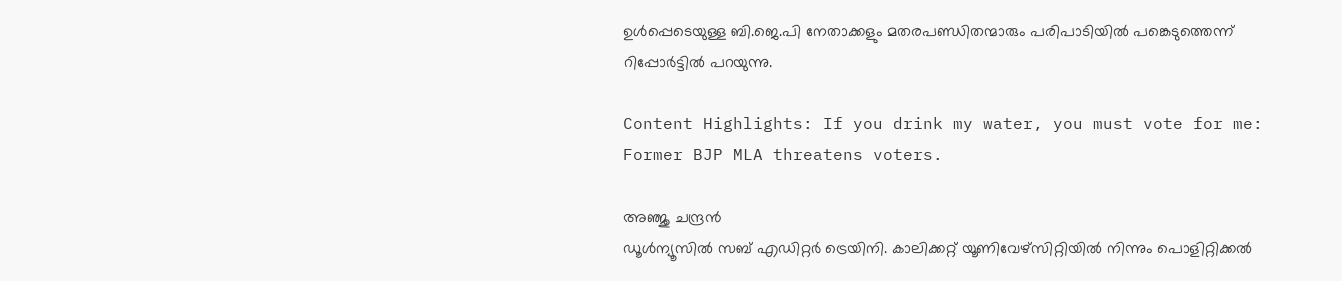ഉള്‍പ്പെടെയുള്ള ബി.ജെ.പി നേതാക്കളും മതരപണ്ഡിതന്മാരും പരിപാടിയില്‍ പങ്കെടുത്തെന്ന് റിപ്പോര്‍ട്ടില്‍ പറയുന്നു.

Content Highlights: If you drink my water, you must vote for me: Former BJP MLA threatens voters.

അഞ്ജു ചന്ദ്രന്‍
ഡൂള്‍ന്യൂസില്‍ സബ് എഡിറ്റര്‍ ട്രെയിനി. കാലിക്കറ്റ് യൂണിവേഴ്‌സിറ്റിയില്‍ നിന്നും പൊളിറ്റിക്കല്‍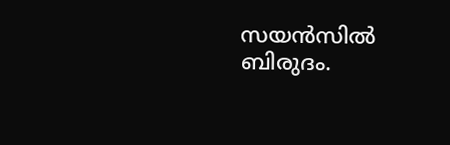സയന്‍സില്‍ ബിരുദം.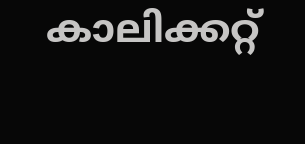കാലിക്കറ്റ്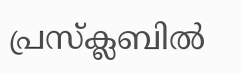പ്രസ്‌ക്ലബില്‍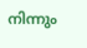നിന്നും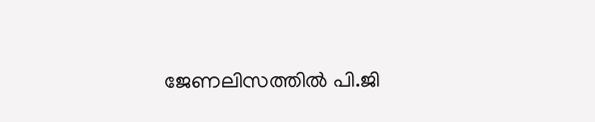ജേണലിസത്തില്‍ പി.ജി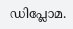ഡിപ്ലോമ.